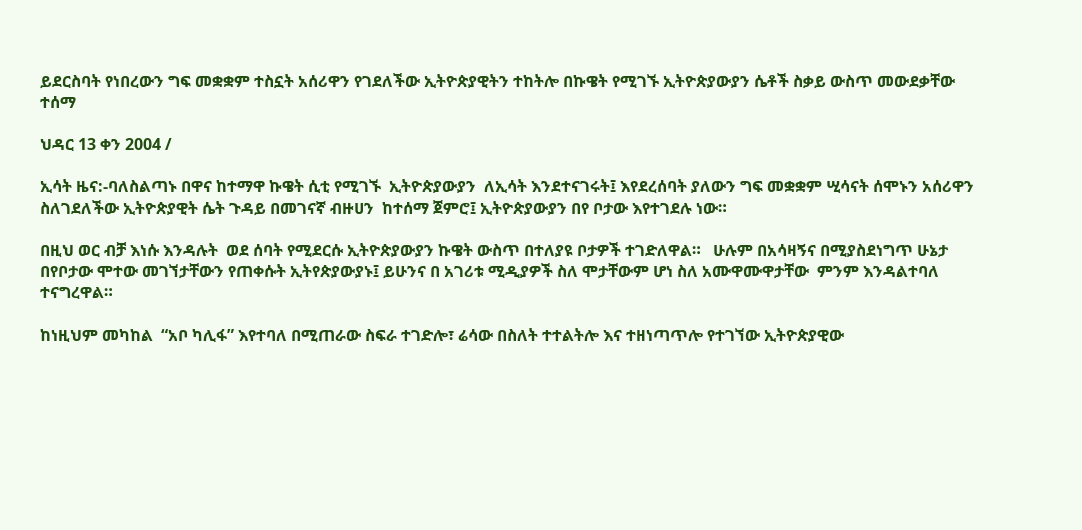ይደርስባት የነበረውን ግፍ መቋቋም ተስኗት አሰሪዋን የገደለችው ኢትዮጵያዊትን ተከትሎ በኩዌት የሚገኙ ኢትዮጵያውያን ሴቶች ስቃይ ውስጥ መውደቃቸው ተሰማ

ህዳር 13 ቀን 2004 /

ኢሳት ዜና:-ባለስልጣኑ በዋና ከተማዋ ኩዌት ሲቲ የሚገኙ  ኢትዮጵያውያን  ለኢሳት እንደተናገሩት፤ እየደረሰባት ያለውን ግፍ መቋቋም ሢሳናት ሰሞኑን አሰሪዋን ስለገደለችው ኢትዮጵያዊት ሴት ጉዳይ በመገናኛ ብዙሀን  ከተሰማ ጀምሮ፤ ኢትዮጵያውያን በየ ቦታው እየተገደሉ ነው።

በዚህ ወር ብቻ እነሱ እንዳሉት  ወደ ሰባት የሚደርሱ ኢትዮጵያውያን ኩዌት ውስጥ በተለያዩ ቦታዎች ተገድለዋል።   ሁሉም በአሳዛኝና በሚያስደነግጥ ሁኔታ  በየቦታው ሞተው መገኘታቸውን የጠቀሱት ኢትየጵያውያኑ፤ ይሁንና በ አገሪቱ ሚዲያዎች ስለ ሞታቸውም ሆነ ስለ አሙዋሙዋታቸው  ምንም እንዳልተባለ ተናግረዋል።

ከነዚህም መካከል  “አቦ ካሊፋ” እየተባለ በሚጠራው ስፍራ ተገድሎ፣ ሬሳው በስለት ተተልትሎ እና ተዘነጣጥሎ የተገኘው ኢትዮጵያዊው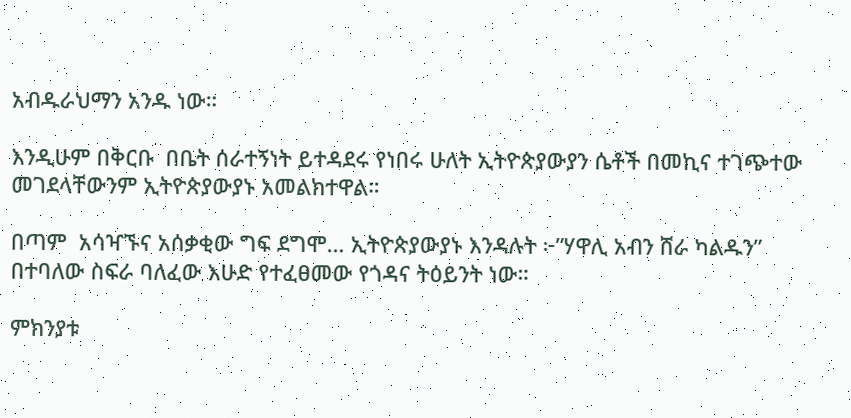አብዱራህማን አንዱ ነው።

እንዲሁም በቅርቡ  በቤት ሰራተኝነት ይተዳደሩ የነበሩ ሁለት ኢትዮጵያውያን ሴቶች በመኪና ተገጭተው መገደላቸውንም ኢትዮጵያውያኑ አመልክተዋል።

በጣም  አሳዣኙና አሰቃቂው ግፍ ደግሞ… ኢትዮጵያውያኑ እንዳሉት ፦”ሃዋሊ አብን ሸራ ካልዱን”  በተባለው ስፍራ ባለፈው እሁድ የተፈፀመው የጎዳና ትዕይንት ነው።

ምክንያቱ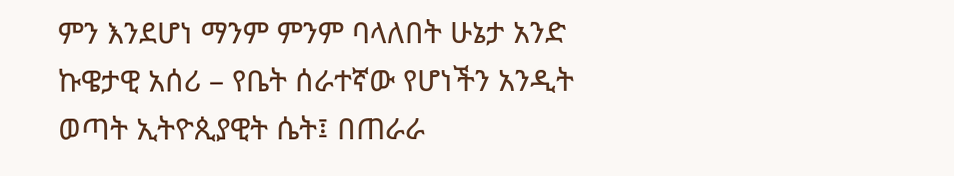ምን እንደሆነ ማንም ምንም ባላለበት ሁኔታ አንድ ኩዌታዊ አሰሪ – የቤት ሰራተኛው የሆነችን አንዲት ወጣት ኢትዮጲያዊት ሴት፤ በጠራራ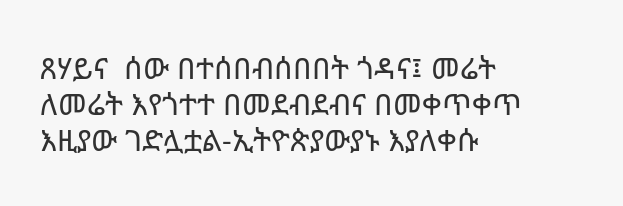ጸሃይና  ሰው በተሰበብሰበበት ጎዳና፤ መሬት ለመሬት እየጎተተ በመደብደብና በመቀጥቀጥ እዚያው ገድሏቷል-ኢትዮጵያውያኑ እያለቀሱ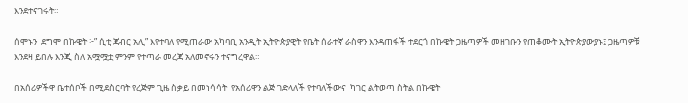እንደተናገሩት።

ሰሞኑን  ደግሞ በኩዌት ፦” ሲቲ ጃብር አሊ” እየተባለ የሚጠራው አካባቢ አንዲት ኢትዮጵያዊት የቤት ሰራተኛ ራስዋን እንዳጠፋች ተደርጎ በኩዌት ጋዜጣዎች መዘገቡን የጠቆሙት ኢትዮጵያውያኑ፤ ጋዜጣዎቹ እንደዛ ይበሉ እንጂ ስለ አሟሟቷ ምንም የተጣራ መረጃ አለመኖሩን ተናግረዋል።

በአሰሪዎችዋ ቤተሰቦች በሚደስርባት የረጅም ጊዜ ስቃይ በመነሳሳት  የአሰሪዋን ልጅ ገድላለች የተባለችውና  ካገር ልትወጣ ስትል በኩዌት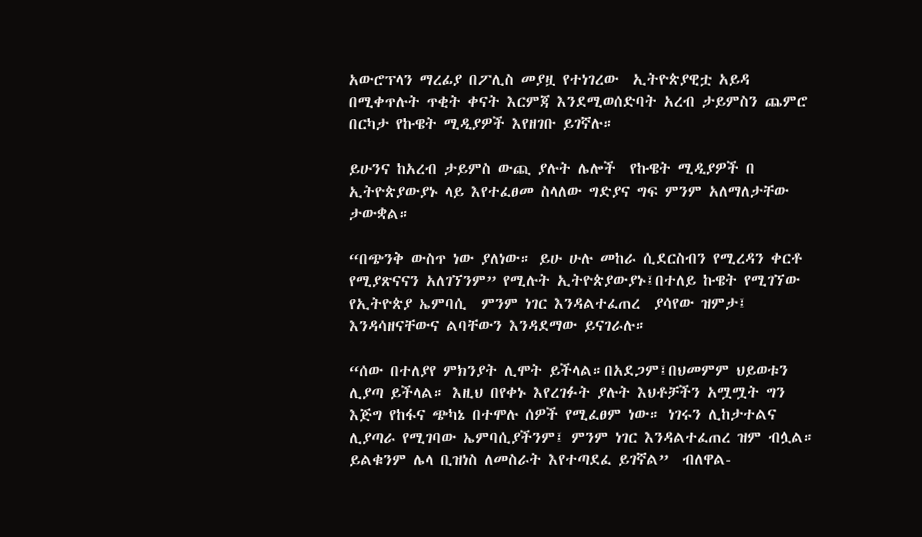አውሮፕላን ማረፊያ በፖሊስ መያዟ የተነገረው  ኢትዮጵያዊቷ አይዳ በሚቀጥሉት ጥቂት ቀናት እርምጃ እንደሚወሰድባት አረብ ታይምስን ጨምሮ በርካታ የኩዌት ሚዲያዎች እየዘገቡ ይገኛሉ።

ይሁንና ከአረብ ታይምስ ውጪ ያሉት ሌሎች  የኩዌት ሚዲያዎች በ ኢትዮጵያውያኑ ላይ እየተፈፀመ ስላለው ግድያና ግፍ ምንም አለማለታቸው ታውቋል።

“በጭንቅ ውስጥ ነው ያለነው። ይሁ ሁሉ መከራ ሲደርስብን የሚረዳን ቀርቶ የሚያጽናናን አለገኘንም” የሚሉት ኢትዮጵያውያኑ፤በተለይ ኩዌት የሚገኘው የኢትዮጵያ ኤምባሲ  ምንም ነገር እንዳልተፈጠረ  ያሳየው ዝምታ፤ እንዳሳዘናቸውና ልባቸውን እንዳደማው ይናገራሉ።

“ሰው በተለያየ ምክንያት ሊሞት ይችላል።በአደጋም፤በህመምም ህይወቱን ሊያጣ ይችላል። እዚህ በየቀኑ እየረገፉት ያሉት እህቶቻችን አሟሟት ግን  እጅግ የከፋና ጭካኔ በተሞሉ ሰዎች የሚፈፀም ነው። ነገሩን ሊከታተልና ሊያጣራ የሚገባው ኤምባሲያችንም፤ ምንም ነገር እንዳልተፈጠረ ዝም ብሏል። ይልቁንም ሌላ ቢዝነስ ለመስራት እየተጣደፈ ይገኛል”  ብለዋል-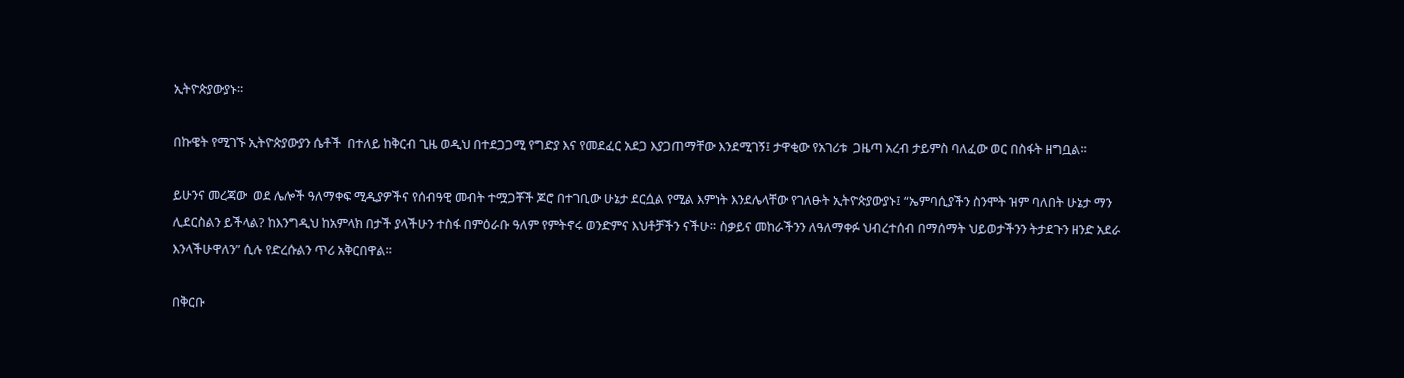ኢትዮጵያውያኑ።

በኩዌት የሚገኙ ኢትዮጵያውያን ሴቶች  በተለይ ከቅርብ ጊዜ ወዲህ በተደጋጋሚ የግድያ እና የመደፈር አደጋ እያጋጠማቸው እንደሚገኝ፤ ታዋቂው የአገሪቱ  ጋዜጣ አረብ ታይምስ ባለፈው ወር በስፋት ዘግቧል።

ይሁንና መረጃው  ወደ ሌሎች ዓለማቀፍ ሚዲያዎችና የሰብዓዊ መብት ተሟጋቾች ጆሮ በተገቢው ሁኔታ ደርሷል የሚል እምነት እንደሌላቸው የገለፁት ኢትዮጵያውያኑ፤ “ኤምባሲያችን ስንሞት ዝም ባለበት ሁኔታ ማን ሊደርስልን ይችላል? ከእንግዲህ ከአምላክ በታች ያላችሁን ተስፋ በምዕራቡ ዓለም የምትኖሩ ወንድምና እህቶቻችን ናችሁ። ስቃይና መከራችንን ለዓለማቀፉ ህብረተሰብ በማሰማት ህይወታችንን ትታደጉን ዘንድ አደራ እንላችሁዋለን” ሲሉ የድረሱልን ጥሪ አቅርበዋል።

በቅርቡ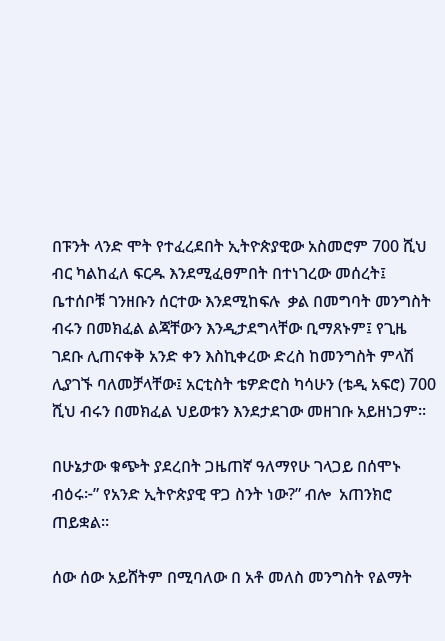በፑንት ላንድ ሞት የተፈረደበት ኢትዮጵያዊው አስመሮም 700 ሺህ ብር ካልከፈለ ፍርዱ እንደሚፈፀምበት በተነገረው መሰረት፤ ቤተሰቦቹ ገንዘቡን ሰርተው እንደሚከፍሉ  ቃል በመግባት መንግስት ብሩን በመክፈል ልጃቸውን እንዲታደግላቸው ቢማጸኑም፤ የጊዜ ገደቡ ሊጠናቀቅ አንድ ቀን እስኪቀረው ድረስ ከመንግስት ምላሽ ሊያገኙ ባለመቻላቸው፤ አርቲስት ቴዎድሮስ ካሳሁን (ቴዲ አፍሮ) 700 ሺህ ብሩን በመክፈል ህይወቱን እንደታደገው መዘገቡ አይዘነጋም።

በሁኔታው ቁጭት ያደረበት ጋዜጠኛ ዓለማየሁ ገላጋይ በሰሞኑ ብዕሩ፦” የአንድ ኢትዮጵያዊ ዋጋ ስንት ነው?” ብሎ  አጠንክሮ ጠይቋል።

ሰው ሰው አይሸትም በሚባለው በ አቶ መለስ መንግስት የልማት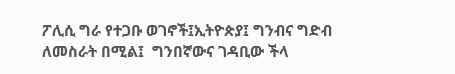ፖሊሲ ግራ የተጋቡ ወገኖች፤ኢትዮጵያ፤ ግንብና ግድብ ለመስራት በሚል፤  ግንበኛውና ገዳቢው ችላ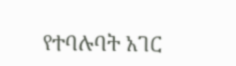የተባሉባት አገር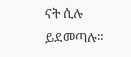ናት ሲሉ ይደመጣሉ።